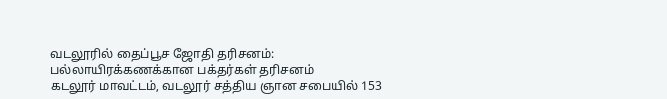வடலூரில் தைப்பூச ஜோதி தரிசனம்: பல்லாயிரக்கணக்கான பக்தர்கள் தரிசனம்
கடலூர் மாவட்டம், வடலூர் சத்திய ஞான சபையில் 153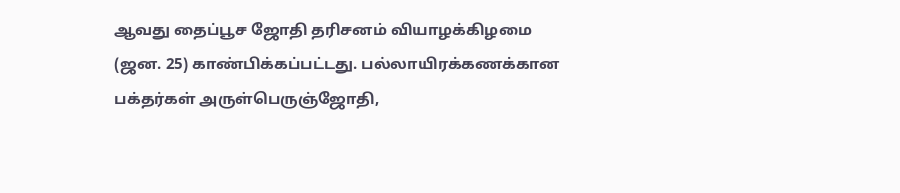ஆவது தைப்பூச ஜோதி தரிசனம் வியாழக்கிழமை (ஜன. 25) காண்பிக்கப்பட்டது. பல்லாயிரக்கணக்கான பக்தர்கள் அருள்பெருஞ்ஜோதி,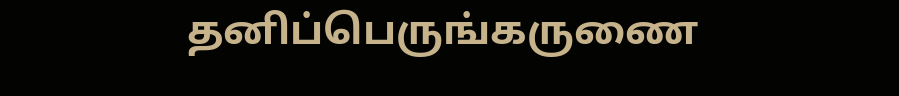தனிப்பெருங்கருணை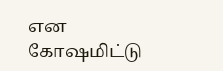என கோஷமிட்டு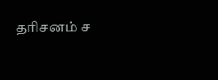தரிசனம் ச